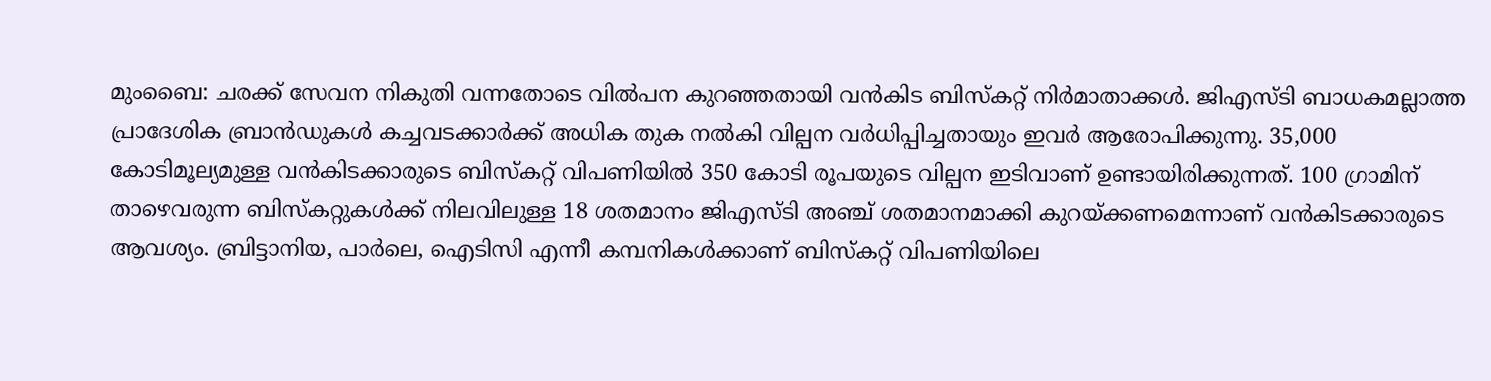മുംബൈ: ചരക്ക് സേവന നികുതി വന്നതോടെ വിൽപന കുറഞ്ഞതായി വൻകിട ബിസ്കറ്റ് നിർമാതാക്കൾ. ജിഎസ്ടി ബാധകമല്ലാത്ത പ്രാദേശിക ബ്രാൻഡുകൾ കച്ചവടക്കാർക്ക് അധിക തുക നൽകി വില്പന വർധിപ്പിച്ചതായും ഇവർ ആരോപിക്കുന്നു. 35,000 കോടിമൂല്യമുള്ള വൻകിടക്കാരുടെ ബിസ്കറ്റ് വിപണിയിൽ 350 കോടി രൂപയുടെ വില്പന ഇടിവാണ് ഉണ്ടായിരിക്കുന്നത്. 100 ഗ്രാമിന് താഴെവരുന്ന ബിസ്കറ്റുകൾക്ക് നിലവിലുള്ള 18 ശതമാനം ജിഎസ്ടി അഞ്ച് ശതമാനമാക്കി കുറയ്ക്കണമെന്നാണ് വൻകിടക്കാരുടെ ആവശ്യം. ബ്രിട്ടാനിയ, പാർലെ, ഐടിസി എന്നീ കമ്പനികൾക്കാണ് ബിസ്കറ്റ് വിപണിയിലെ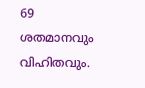69 ശതമാനവും വിഹിതവും.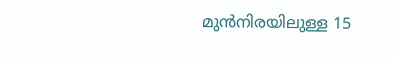മുൻനിരയിലുള്ള 15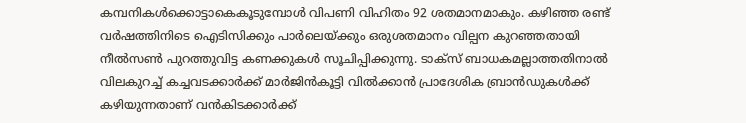കമ്പനികൾക്കൊട്ടാകെകൂടുമ്പോൾ വിപണി വിഹിതം 92 ശതമാനമാകും. കഴിഞ്ഞ രണ്ട് വർഷത്തിനിടെ ഐടിസിക്കും പാർലെയ്ക്കും ഒരുശതമാനം വില്പന കുറഞ്ഞതായി നീൽസൺ പുറത്തുവിട്ട കണക്കുകൾ സൂചിപ്പിക്കുന്നു. ടാക്സ് ബാധകമല്ലാത്തതിനാൽ വിലകുറച്ച് കച്ചവടക്കാർക്ക് മാർജിൻകൂട്ടി വിൽക്കാൻ പ്രാദേശിക ബ്രാൻഡുകൾക്ക് കഴിയുന്നതാണ് വൻകിടക്കാർക്ക്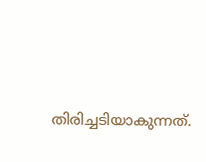തിരിച്ചടിയാകുന്നത്.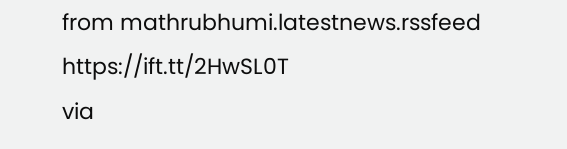from mathrubhumi.latestnews.rssfeed https://ift.tt/2HwSL0T
via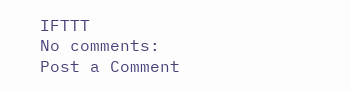IFTTT
No comments:
Post a Comment